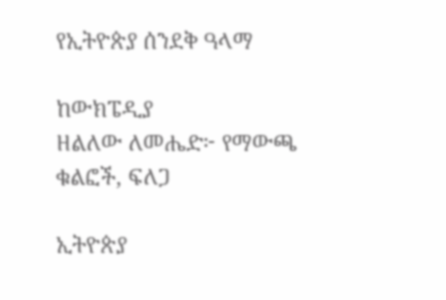የኢትዮጵያ ሰንደቅ ዓላማ

ከውክፔዲያ
ዘልለው ለመሔድ፦ የማውጫ ቁልፎች, ፍለጋ

ኢትዮጵያ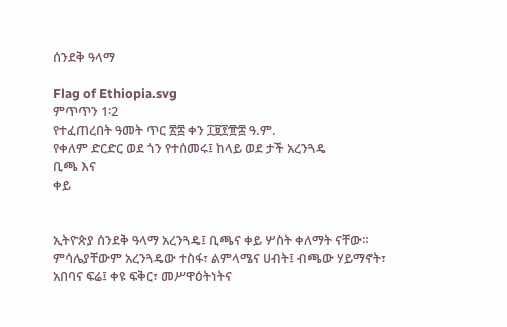ሰንደቅ ዓላማ

Flag of Ethiopia.svg
ምጥጥን 1፡2
የተፈጠረበት ዓመት ጥር ፳፰ ቀን ፲፱፻፹፰ ዓ.ም.
የቀለም ድርድር ወደ ጎን የተሰመሩ፤ ከላይ ወደ ታች አረንጓዴ
ቢጫ እና
ቀይ


ኢትዮጵያ ሰንደቅ ዓላማ አረንጓዴ፤ ቢጫና ቀይ ሦስት ቀለማት ናቸው። ምሳሌያቸውም አረንጓዴው ተስፋ፣ ልምላሜና ሀብት፤ ብጫው ሃይማኖት፣ አበባና ፍሬ፤ ቀዩ ፍቅር፣ መሥዋዕትነትና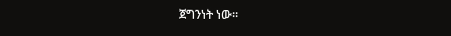ጀግንነት ነው።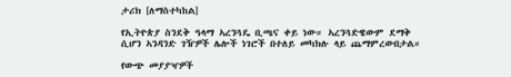ታሪክ [ለማስተካከል]

የኢትዮጵያ ስንደቅ ዓላማ ኣረንጓዴ ቢጫና ቀይ ነው። ኣረንጓድዌውም ደማቅ ሲሆን ኣንዳንድ ገዥዎች ሌሎች ነገሮች በተለይ መካክሉ ላይ ጨማምረውበታል።

የውጭ መያያዣዎች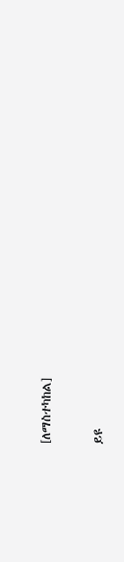[ለማስተካከል]

ይዩ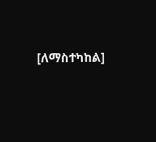[ለማስተካከል]